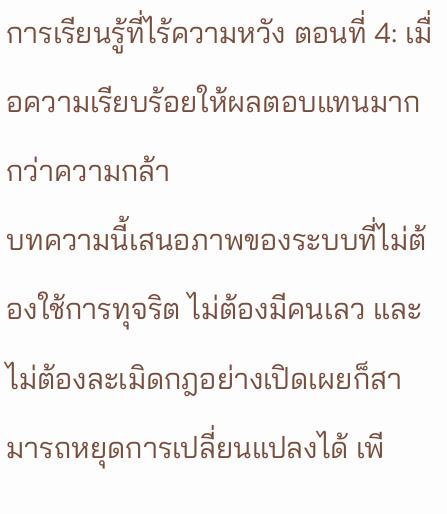การเรียนรู้ที่ไร้ความหวัง ตอนที่ 4: เมื่อความเรียบร้อยให้ผลตอบแทนมากกว่าความกล้า
บทความนี้เสนอภาพของระบบที่ไม่ต้องใช้การทุจริต ไม่ต้องมีคนเลว และไม่ต้องละเมิดกฎอย่างเปิดเผยก็สามารถหยุดการเปลี่ยนแปลงได้ เพี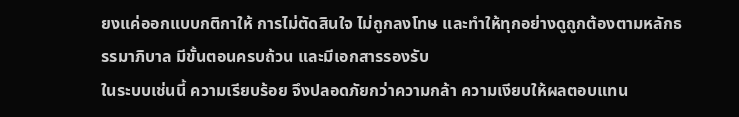ยงแค่ออกแบบกติกาให้ การไม่ตัดสินใจ ไม่ถูกลงโทษ และทำให้ทุกอย่างดูถูกต้องตามหลักธรรมาภิบาล มีขั้นตอนครบถ้วน และมีเอกสารรองรับ
ในระบบเช่นนี้ ความเรียบร้อย จึงปลอดภัยกว่าความกล้า ความเงียบให้ผลตอบแทน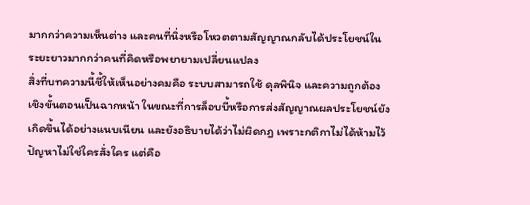มากกว่าความเห็นต่าง และคนที่นิ่งหรือโหวตตามสัญญาณกลับได้ประโยชน์ในระยะยาวมากกว่าคนที่คิดหรือพยายามเปลี่ยนแปลง
สิ่งที่บทความนี้ชี้ให้เห็นอย่างคมคือ ระบบสามารถใช้ ดุลพินิจ และความถูกต้องเชิงขั้นตอนเป็นฉากหน้า ในขณะที่การล็อบบี้หรือการส่งสัญญาณผลประโยชน์ยังเกิดขึ้นได้อย่างแนบเนียน และยังอธิบายได้ว่าไม่ผิดกฎ เพราะกติกาไม่ได้ห้ามไว้
ปัญหาไม่ใช่ใครสั่งใคร แต่คือ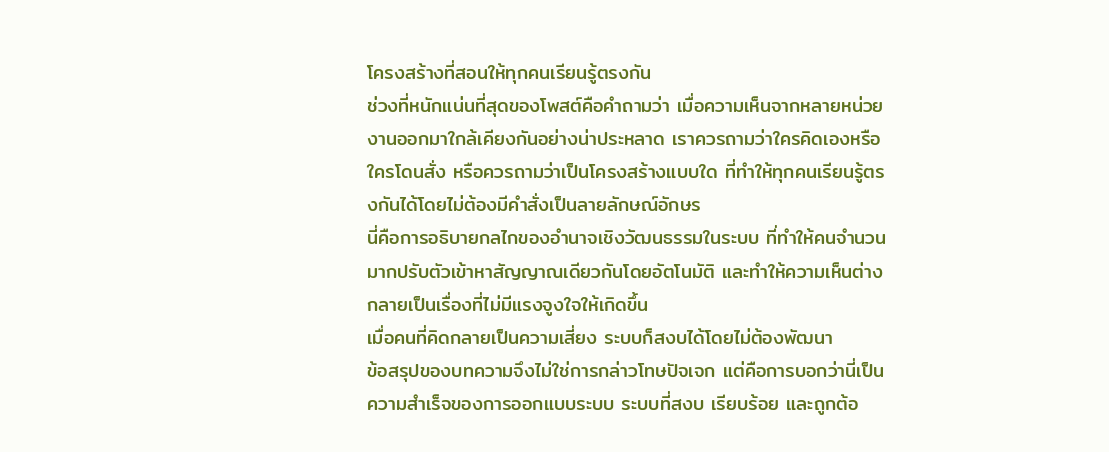โครงสร้างที่สอนให้ทุกคนเรียนรู้ตรงกัน
ช่วงที่หนักแน่นที่สุดของโพสต์คือคำถามว่า เมื่อความเห็นจากหลายหน่วยงานออกมาใกล้เคียงกันอย่างน่าประหลาด เราควรถามว่าใครคิดเองหรือใครโดนสั่ง หรือควรถามว่าเป็นโครงสร้างแบบใด ที่ทำให้ทุกคนเรียนรู้ตรงกันได้โดยไม่ต้องมีคำสั่งเป็นลายลักษณ์อักษร
นี่คือการอธิบายกลไกของอำนาจเชิงวัฒนธรรมในระบบ ที่ทำให้คนจำนวนมากปรับตัวเข้าหาสัญญาณเดียวกันโดยอัตโนมัติ และทำให้ความเห็นต่างกลายเป็นเรื่องที่ไม่มีแรงจูงใจให้เกิดขึ้น
เมื่อคนที่คิดกลายเป็นความเสี่ยง ระบบก็สงบได้โดยไม่ต้องพัฒนา
ข้อสรุปของบทความจึงไม่ใช่การกล่าวโทษปัจเจก แต่คือการบอกว่านี่เป็น ความสำเร็จของการออกแบบระบบ ระบบที่สงบ เรียบร้อย และถูกต้อ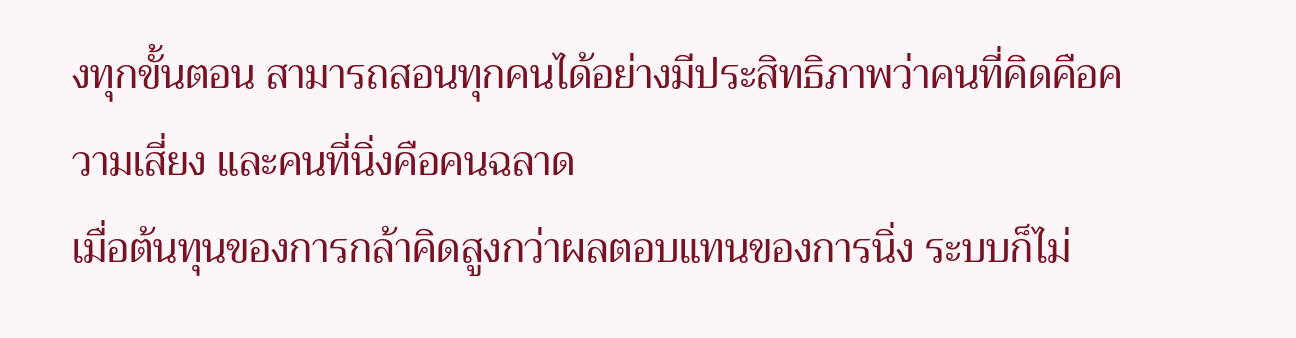งทุกขั้นตอน สามารถสอนทุกคนได้อย่างมีประสิทธิภาพว่าคนที่คิดคือความเสี่ยง และคนที่นิ่งคือคนฉลาด
เมื่อต้นทุนของการกล้าคิดสูงกว่าผลตอบแทนของการนิ่ง ระบบก็ไม่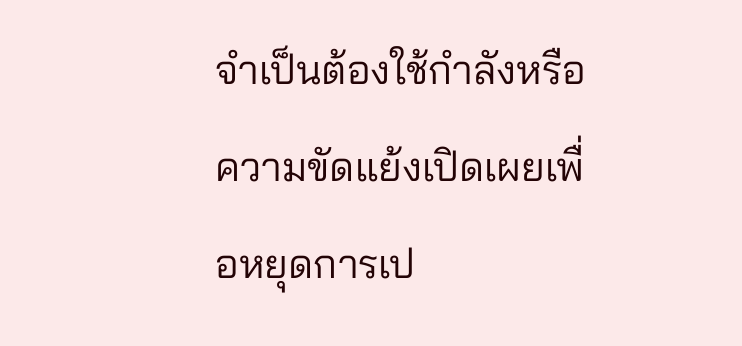จำเป็นต้องใช้กำลังหรือความขัดแย้งเปิดเผยเพื่อหยุดการเป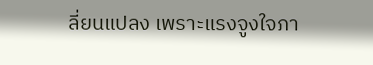ลี่ยนแปลง เพราะแรงจูงใจภา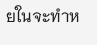ยในจะทำห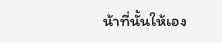น้าที่นั้นให้เอง